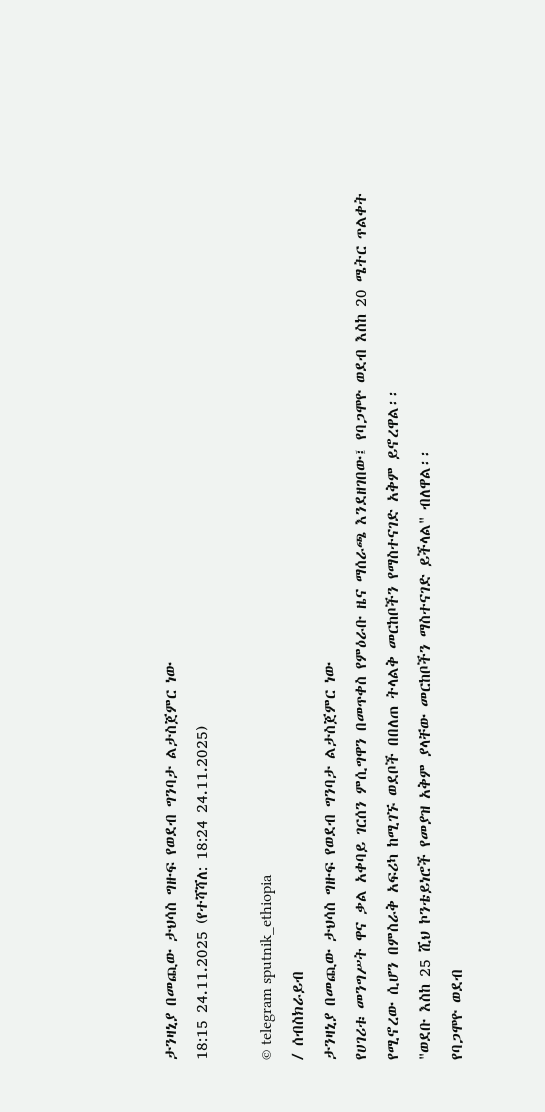ታንዛኒያ በመጪው ታህሳስ ግዙፍ የወደብ ግንባታ ልታስጀምር ነው
18:15 24.11.2025 (የተሻሻለ: 18:24 24.11.2025)

© telegram sputnik_ethiopia
/ ሰብስክራይብ
ታንዛኒያ በመጪው ታህሳስ ግዙፍ የወደብ ግንባታ ልታስጀምር ነው
የሀገሪቱ መንግሥት ዋና ቃል አቀባይ ገርሰን ምሲግዋን በመጥቀስ የምዕራቡ ዜና ማሰራጫ እንደዘገበው፤ የባጋሞዮ ወደብ እስከ 20 ሜትር ጥልቀት የሚኖረው ሲሆን በምስራቅ አፍሪካ ከሚገኙ ወደቦች በበለጠ ትላልቅ መርከቦችን የማስተናገድ አቅም ይኖረዋል፡፡
"ወደቡ እስከ 25 ሺህ ኮንቴይነሮች የመያዝ አቅም ያላቸው መርከቦችን ማስተናገድ ይችላል" ብለዋል፡፡
የባጋሞዮ ወደብ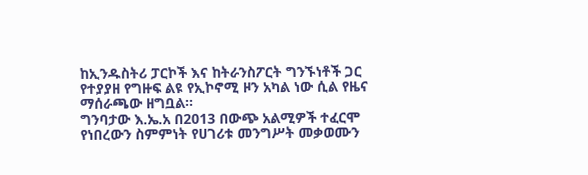ከኢንዱስትሪ ፓርኮች እና ከትራንስፖርት ግንኙነቶች ጋር የተያያዘ የግዙፍ ልዩ የኢኮኖሚ ዞን አካል ነው ሲል የዜና ማሰራጫው ዘግቧል፡፡
ግንባታው እ.ኤ.አ በ2013 በውጭ አልሚዎች ተፈርሞ የነበረውን ስምምነት የሀገሪቱ መንግሥት መቃወሙን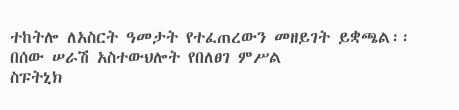ተከትሎ ለአስርት ዓመታት የተፈጠረውን መዘይገት ይቋጫል፡፡
በሰው ሠራሽ አስተውህሎት የበለፀገ ምሥል
ስፑትኒክ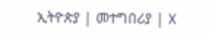ኢትዮጵያ | መተግበሪያ | X